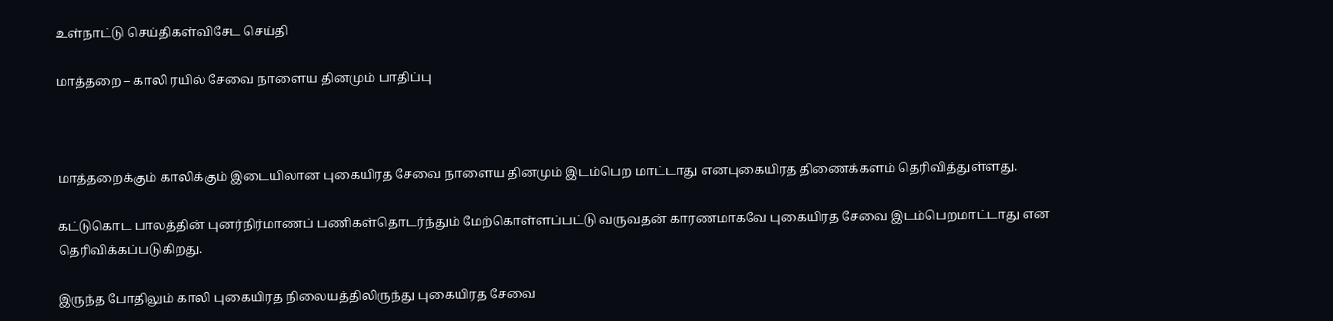உள்நாட்டு செய்திகள்விசேட செய்தி

மாத்தறை – காலி ரயில் சேவை நாளைய தினமும் பாதிப்பு



மாத்தறைக்கும் காலிக்கும் இடையிலான புகையிரத சேவை நாளைய தினமும் இடம்பெற மாட்டாது எனபுகையிரத திணைக்களம் தெரிவித்துள்ளது.

கட்டுகொட பாலத்தின் புனர்நிர்மாணப் பணிகள்தொடர்ந்தும் மேற்கொள்ளப்பட்டு வருவதன் காரணமாகவே புகையிரத சேவை இடம்பெறமாட்டாது என தெரிவிக்கப்படுகிறது.

இருந்த போதிலும் காலி புகையிரத நிலையத்திலிருந்து புகையிரத சேவை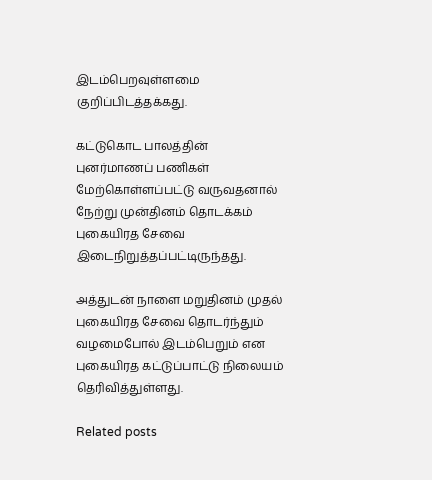இடம்பெறவுள்ளமை குறிப்பிடத்தக்கது.

கட்டுகொட பாலத்தின் புனர்மாணப் பணிகள் மேற்கொள்ளப்பட்டு வருவதனால் நேற்று முன்தினம் தொடக்கம் புகையிரத சேவை இடைநிறுத்தப்பட்டிருந்தது.

அத்துடன் நாளை மறுதினம் முதல் புகையிரத சேவை தொடர்ந்தும் வழமைபோல் இடம்பெறும் என புகையிரத கட்டுப்பாட்டு நிலையம் தெரிவித்துள்ளது.

Related posts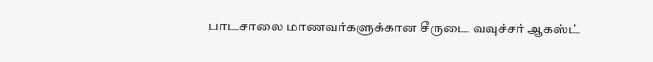பாடசாலை மாணவர்களுக்கான சீருடை வவுச்சர் ஆகஸ்ட்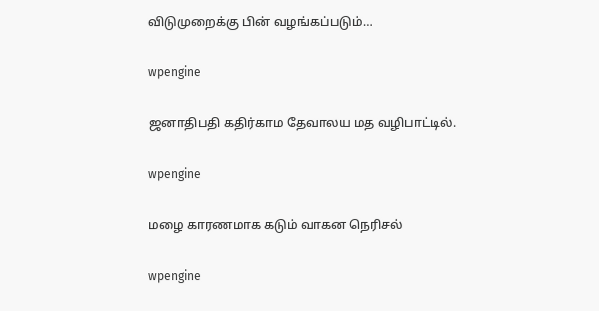விடுமுறைக்கு பின் வழங்கப்படும்…

wpengine

ஜனாதிபதி கதிர்காம தேவாலய மத வழிபாட்டில்.

wpengine

மழை காரணமாக கடும் வாகன நெரிசல்

wpengine